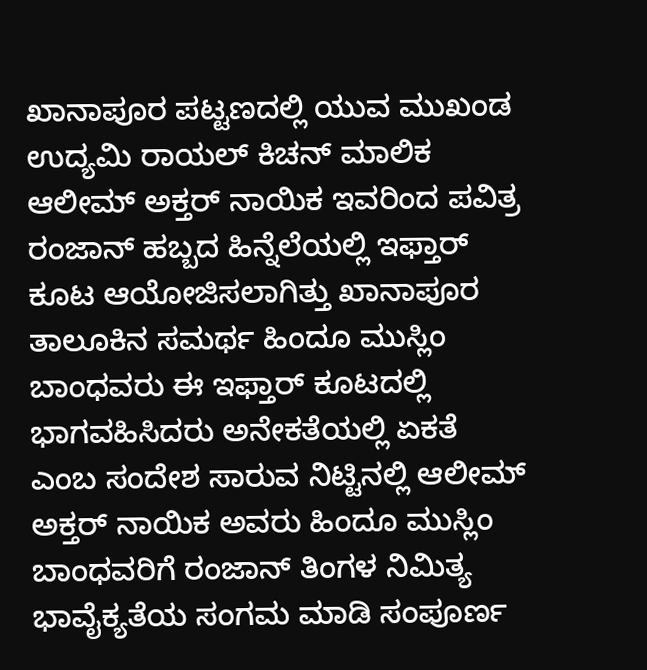ಖಾನಾಪೂರ ಪಟ್ಟಣದಲ್ಲಿ ಯುವ ಮುಖಂಡ ಉದ್ಯಮಿ ರಾಯಲ್ ಕಿಚನ್ ಮಾಲಿಕ ಆಲೀಮ್ ಅಕ್ತರ್ ನಾಯಿಕ ಇವರಿಂದ ಪವಿತ್ರ ರಂಜಾನ್ ಹಬ್ಬದ ಹಿನ್ನೆಲೆಯಲ್ಲಿ ಇಫ್ತಾರ್ ಕೂಟ ಆಯೋಜಿಸಲಾಗಿತ್ತು ಖಾನಾಪೂರ ತಾಲೂಕಿನ ಸಮರ್ಥ ಹಿಂದೂ ಮುಸ್ಲಿಂ ಬಾಂಧವರು ಈ ಇಫ್ತಾರ್ ಕೂಟದಲ್ಲಿ ಭಾಗವಹಿಸಿದರು ಅನೇಕತೆಯಲ್ಲಿ ಏಕತೆ ಎಂಬ ಸಂದೇಶ ಸಾರುವ ನಿಟ್ಟಿನಲ್ಲಿ ಆಲೀಮ್ ಅಕ್ತರ್ ನಾಯಿಕ ಅವರು ಹಿಂದೂ ಮುಸ್ಲಿಂ ಬಾಂಧವರಿಗೆ ರಂಜಾನ್ ತಿಂಗಳ ನಿಮಿತ್ಯ ಭಾವೈಕ್ಯತೆಯ ಸಂಗಮ ಮಾಡಿ ಸಂಪೂರ್ಣ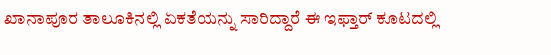ಖಾನಾಪೂರ ತಾಲೂಕಿನಲ್ಲಿ ಏಕತೆಯನ್ನು ಸಾರಿದ್ದಾರೆ ಈ ಇಫ್ತಾರ್ ಕೂಟದಲ್ಲಿ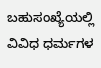ಬಹುಸಂಖ್ಯೆಯಲ್ಲಿ ವಿವಿಧ ಧರ್ಮಗಳ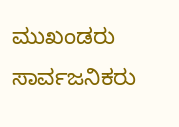ಮುಖಂಡರು ಸಾರ್ವಜನಿಕರು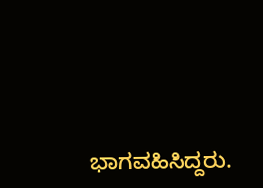ಭಾಗವಹಿಸಿದ್ದರು.